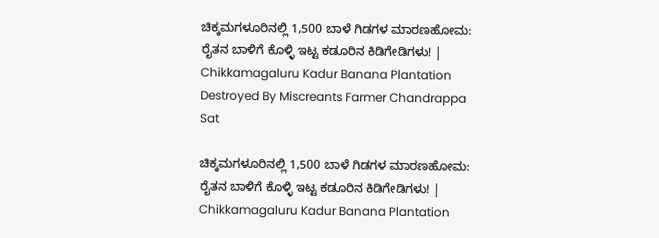ಚಿಕ್ಕಮಗಳೂರಿನಲ್ಲಿ 1,500 ಬಾಳೆ ಗಿಡಗಳ ಮಾರಣಹೋಮ: ರೈತನ ಬಾಳಿಗೆ ಕೊಳ್ಳಿ ಇಟ್ಟ ಕಡೂರಿನ ಕಿಡಿಗೇಡಿಗಳು! | Chikkamagaluru Kadur Banana Plantation Destroyed By Miscreants Farmer Chandrappa Sat

ಚಿಕ್ಕಮಗಳೂರಿನಲ್ಲಿ 1,500 ಬಾಳೆ ಗಿಡಗಳ ಮಾರಣಹೋಮ: ರೈತನ ಬಾಳಿಗೆ ಕೊಳ್ಳಿ ಇಟ್ಟ ಕಡೂರಿನ ಕಿಡಿಗೇಡಿಗಳು! | Chikkamagaluru Kadur Banana Plantation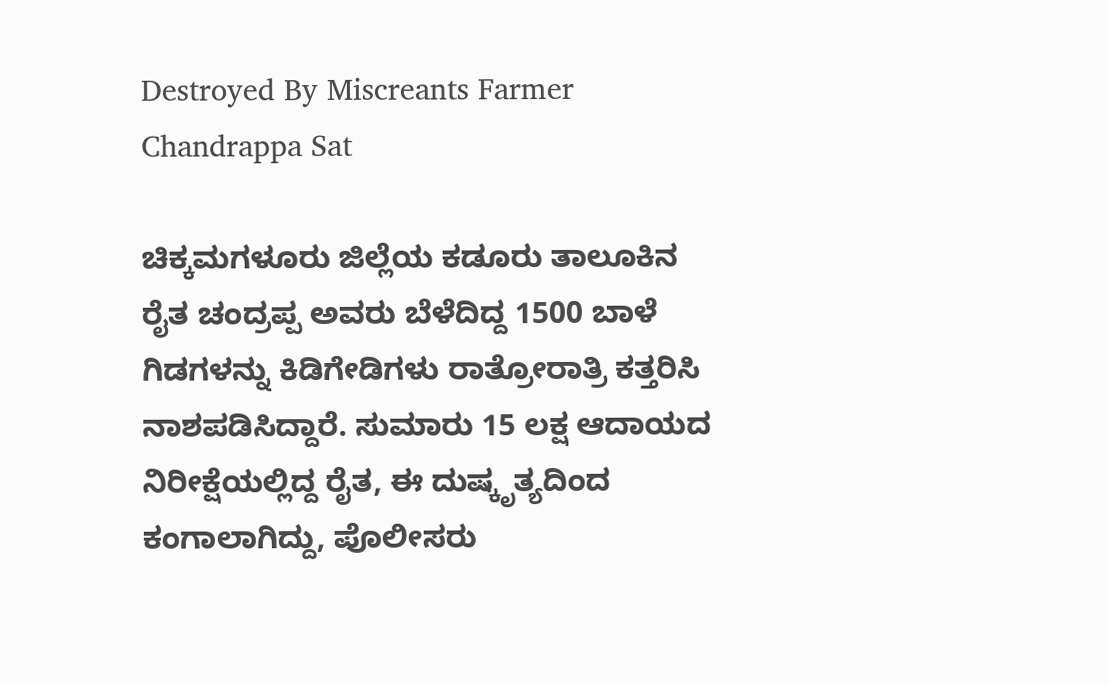Destroyed By Miscreants Farmer Chandrappa Sat

ಚಿಕ್ಕಮಗಳೂರು ಜಿಲ್ಲೆಯ ಕಡೂರು ತಾಲೂಕಿನ ರೈತ ಚಂದ್ರಪ್ಪ ಅವರು ಬೆಳೆದಿದ್ದ 1500 ಬಾಳೆ ಗಿಡಗಳನ್ನು ಕಿಡಿಗೇಡಿಗಳು ರಾತ್ರೋರಾತ್ರಿ ಕತ್ತರಿಸಿ ನಾಶಪಡಿಸಿದ್ದಾರೆ. ಸುಮಾರು 15 ಲಕ್ಷ ಆದಾಯದ ನಿರೀಕ್ಷೆಯಲ್ಲಿದ್ದ ರೈತ, ಈ ದುಷ್ಕೃತ್ಯದಿಂದ ಕಂಗಾಲಾಗಿದ್ದು, ಪೊಲೀಸರು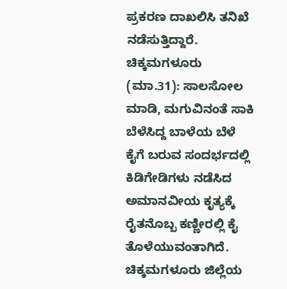ಪ್ರಕರಣ ದಾಖಲಿಸಿ ತನಿಖೆ ನಡೆಸುತ್ತಿದ್ದಾರೆ. ಚಿಕ್ಕಮಗಳೂರು (ಮಾ.31): ಸಾಲಸೋಲ ಮಾಡಿ, ಮಗುವಿನಂತೆ ಸಾಕಿ ಬೆಳೆಸಿದ್ದ ಬಾಳೆಯ ಬೆಳೆ ಕೈಗೆ ಬರುವ ಸಂದರ್ಭದಲ್ಲಿ ಕಿಡಿಗೇಡಿಗಳು ನಡೆಸಿದ ಅಮಾನವೀಯ ಕೃತ್ಯಕ್ಕೆ ರೈತನೊಬ್ಬ ಕಣ್ಣೀರಲ್ಲಿ ಕೈ ತೊಳೆಯುವಂತಾಗಿದೆ. ಚಿಕ್ಕಮಗಳೂರು ಜಿಲ್ಲೆಯ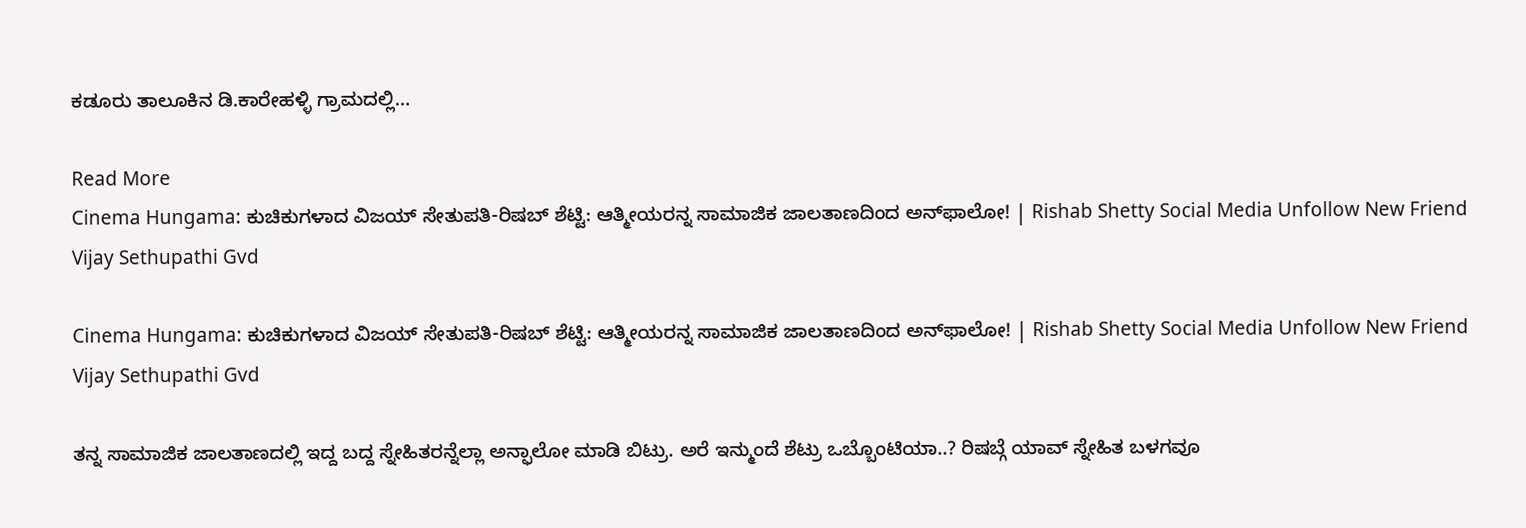ಕಡೂರು ತಾಲೂಕಿನ ಡಿ.ಕಾರೇಹಳ್ಳಿ ಗ್ರಾಮದಲ್ಲಿ…

Read More
Cinema Hungama: ಕುಚಿಕುಗಳಾದ ವಿಜಯ್ ಸೇತುಪತಿ-ರಿಷಬ್ ಶೆಟ್ಟಿ: ಆತ್ಮೀಯರನ್ನ ಸಾಮಾಜಿಕ ಜಾಲತಾಣದಿಂದ ಅನ್‌ಫಾಲೋ! | Rishab Shetty Social Media Unfollow New Friend Vijay Sethupathi Gvd

Cinema Hungama: ಕುಚಿಕುಗಳಾದ ವಿಜಯ್ ಸೇತುಪತಿ-ರಿಷಬ್ ಶೆಟ್ಟಿ: ಆತ್ಮೀಯರನ್ನ ಸಾಮಾಜಿಕ ಜಾಲತಾಣದಿಂದ ಅನ್‌ಫಾಲೋ! | Rishab Shetty Social Media Unfollow New Friend Vijay Sethupathi Gvd

ತನ್ನ ಸಾಮಾಜಿಕ ಜಾಲತಾಣದಲ್ಲಿ ಇದ್ದ ಬದ್ದ ಸ್ನೇಹಿತರನ್ನೆಲ್ಲಾ ಅನ್ಫಾಲೋ ಮಾಡಿ ಬಿಟ್ರು. ಅರೆ ಇನ್ಮುಂದೆ ಶೆಟ್ರು ಒಬ್ಬೊಂಟಿಯಾ..? ರಿಷಬ್ಗೆ ಯಾವ್ ಸ್ನೇಹಿತ ಬಳಗವೂ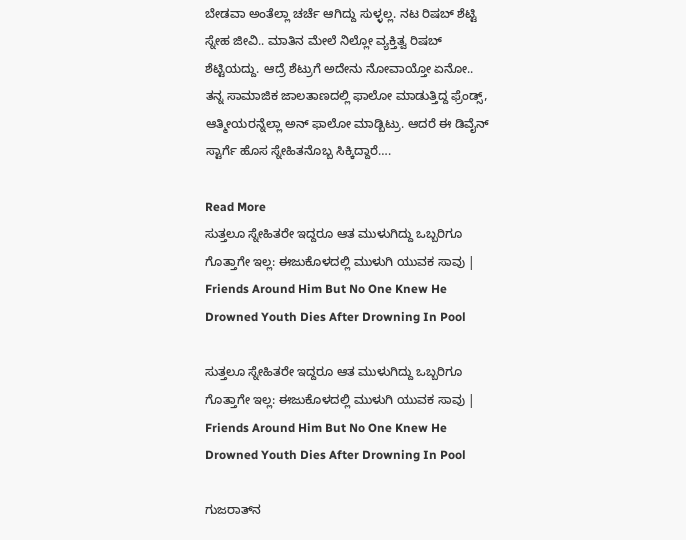ಬೇಡವಾ ಅಂತೆಲ್ಲಾ ಚರ್ಚೆ ಆಗಿದ್ದು ಸುಳ್ಳಲ್ಲ. ನಟ ರಿಷಬ್ ಶೆಟ್ಟಿ ಸ್ನೇಹ ಜೀವಿ.. ಮಾತಿನ ಮೇಲೆ ನಿಲ್ಲೋ ವ್ಯಕ್ತಿತ್ವ ರಿಷಬ್ ಶೆಟ್ಟಿಯದ್ದು. ಆದ್ರೆ ಶೆಟ್ರುಗೆ ಅದೇನು ನೋವಾಯ್ತೋ ಏನೋ.. ತನ್ನ ಸಾಮಾಜಿಕ ಜಾಲತಾಣದಲ್ಲಿ ಫಾಲೋ ಮಾಡುತ್ತಿದ್ದ ಫ್ರೆಂಡ್ಸ್, ಆತ್ಮೀಯರನ್ನೆಲ್ಲಾ ಅನ್ ಫಾಲೋ ಮಾಡ್ಬಿಟ್ರು. ಆದರೆ ಈ ಡಿವೈನ್ ಸ್ಟಾರ್ಗೆ ಹೊಸ ಸ್ನೇಹಿತನೊಬ್ಬ ಸಿಕ್ಕಿದ್ದಾರೆ….

Read More
ಸುತ್ತಲೂ ಸ್ನೇಹಿತರೇ ಇದ್ದರೂ ಆತ ಮುಳುಗಿದ್ದು ಒಬ್ಬರಿಗೂ ಗೊತ್ತಾಗೇ ಇಲ್ಲ: ಈಜುಕೊಳದಲ್ಲಿ ಮುಳುಗಿ ಯುವಕ ಸಾವು | Friends Around Him But No One Knew He Drowned Youth Dies After Drowning In Pool

ಸುತ್ತಲೂ ಸ್ನೇಹಿತರೇ ಇದ್ದರೂ ಆತ ಮುಳುಗಿದ್ದು ಒಬ್ಬರಿಗೂ ಗೊತ್ತಾಗೇ ಇಲ್ಲ: ಈಜುಕೊಳದಲ್ಲಿ ಮುಳುಗಿ ಯುವಕ ಸಾವು | Friends Around Him But No One Knew He Drowned Youth Dies After Drowning In Pool

ಗುಜರಾತ್‌ನ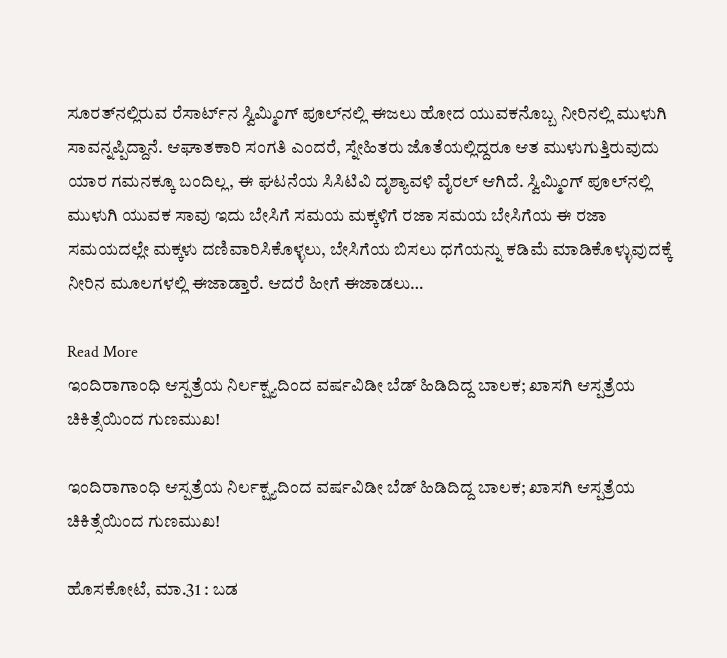ಸೂರತ್‌ನಲ್ಲಿರುವ ರೆಸಾರ್ಟ್‌ನ ಸ್ವಿಮ್ಮಿಂಗ್ ಪೂಲ್‌ನಲ್ಲಿ ಈಜಲು ಹೋದ ಯುವಕನೊಬ್ಬ ನೀರಿನಲ್ಲಿ ಮುಳುಗಿ ಸಾವನ್ನಪ್ಪಿದ್ದಾನೆ. ಆಘಾತಕಾರಿ ಸಂಗತಿ ಎಂದರೆ, ಸ್ನೇಹಿತರು ಜೊತೆಯಲ್ಲಿದ್ದರೂ ಆತ ಮುಳುಗುತ್ತಿರುವುದು ಯಾರ ಗಮನಕ್ಕೂ ಬಂದಿಲ್ಲ, ಈ ಘಟನೆಯ ಸಿಸಿಟಿವಿ ದೃಶ್ಯಾವಳಿ ವೈರಲ್ ಆಗಿದೆ. ಸ್ವಿಮ್ಮಿಂಗ್ ಪೂಲ್‌ನಲ್ಲಿ ಮುಳುಗಿ ಯುವಕ ಸಾವು ಇದು ಬೇಸಿಗೆ ಸಮಯ ಮಕ್ಕಳಿಗೆ ರಜಾ ಸಮಯ ಬೇಸಿಗೆಯ ಈ ರಜಾ ಸಮಯದಲ್ಲೇ ಮಕ್ಕಳು ದಣಿವಾರಿಸಿಕೊಳ್ಳಲು, ಬೇಸಿಗೆಯ ಬಿಸಲು ಧಗೆಯನ್ನು ಕಡಿಮೆ ಮಾಡಿಕೊಳ್ಳುವುದಕ್ಕೆ ನೀರಿನ ಮೂಲಗಳಲ್ಲಿ ಈಜಾಡ್ತಾರೆ. ಆದರೆ ಹೀಗೆ ಈಜಾಡಲು…

Read More
ಇಂದಿರಾಗಾಂಧಿ ಆಸ್ಪತ್ರೆಯ ನಿರ್ಲಕ್ಷ್ಯದಿಂದ ವರ್ಷವಿಡೀ ಬೆಡ್ ಹಿಡಿದಿದ್ದ ಬಾಲಕ; ಖಾಸಗಿ ಆಸ್ಪತ್ರೆಯ ಚಿಕಿತ್ಸೆಯಿಂದ ಗುಣಮುಖ!

ಇಂದಿರಾಗಾಂಧಿ ಆಸ್ಪತ್ರೆಯ ನಿರ್ಲಕ್ಷ್ಯದಿಂದ ವರ್ಷವಿಡೀ ಬೆಡ್ ಹಿಡಿದಿದ್ದ ಬಾಲಕ; ಖಾಸಗಿ ಆಸ್ಪತ್ರೆಯ ಚಿಕಿತ್ಸೆಯಿಂದ ಗುಣಮುಖ!

ಹೊಸಕೋಟೆ, ಮಾ.31 : ಬಡ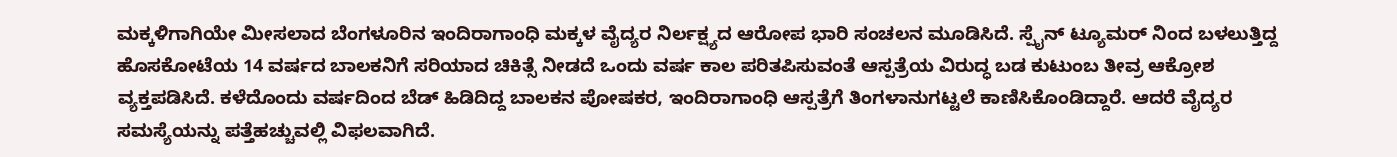ಮಕ್ಕಳಿಗಾಗಿಯೇ ಮೀಸಲಾದ ಬೆಂಗಳೂರಿನ ಇಂದಿರಾಗಾಂಧಿ ಮಕ್ಕಳ ವೈದ್ಯರ ನಿರ್ಲಕ್ಷ್ಯದ ಆರೋಪ ಭಾರಿ ಸಂಚಲನ ಮೂಡಿಸಿದೆ. ಸ್ಪೈನ್ ಟ್ಯೂಮರ್ ನಿಂದ ಬಳಲುತ್ತಿದ್ದ ಹೊಸಕೋಟೆಯ 14 ವರ್ಷದ ಬಾಲಕನಿಗೆ ಸರಿಯಾದ ಚಿಕಿತ್ಸೆ ನೀಡದೆ ಒಂದು ವರ್ಷ ಕಾಲ ಪರಿತಪಿಸುವಂತೆ ಆಸ್ಪತ್ರೆಯ ವಿರುದ್ಧ ಬಡ ಕುಟುಂಬ ತೀವ್ರ ಆಕ್ರೋಶ ವ್ಯಕ್ತಪಡಿಸಿದೆ. ಕಳೆದೊಂದು ವರ್ಷದಿಂದ ಬೆಡ್ ಹಿಡಿದಿದ್ದ ಬಾಲಕನ ಪೋಷಕರ, ಇಂದಿರಾಗಾಂಧಿ ಆಸ್ಪತ್ರೆಗೆ ತಿಂಗಳಾನುಗಟ್ಟಲೆ ಕಾಣಿಸಿಕೊಂಡಿದ್ದಾರೆ. ಆದರೆ ವೈದ್ಯರ ಸಮಸ್ಯೆಯನ್ನು ಪತ್ತೆಹಚ್ಚುವಲ್ಲಿ ವಿಫಲವಾಗಿದೆ.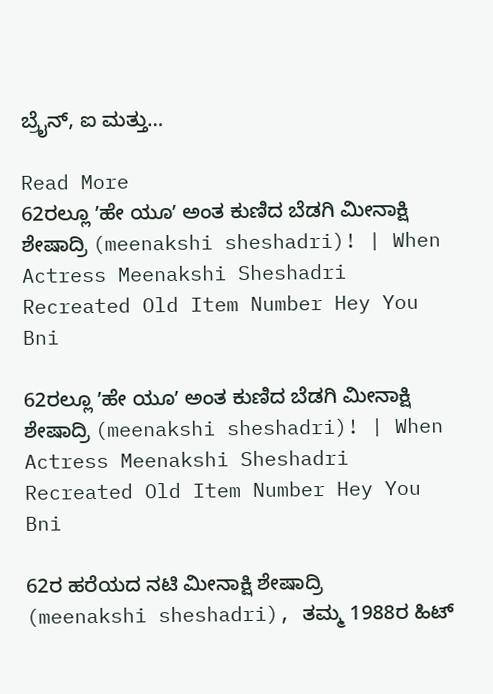ಬ್ರೈನ್, ಐ ಮತ್ತು…

Read More
62ರಲ್ಲೂ ʼಹೇ ಯೂʼ ಅಂತ ಕುಣಿದ ಬೆಡಗಿ ಮೀನಾಕ್ಷಿ ಶೇಷಾದ್ರಿ (meenakshi sheshadri)! | When Actress Meenakshi Sheshadri Recreated Old Item Number Hey You Bni

62ರಲ್ಲೂ ʼಹೇ ಯೂʼ ಅಂತ ಕುಣಿದ ಬೆಡಗಿ ಮೀನಾಕ್ಷಿ ಶೇಷಾದ್ರಿ (meenakshi sheshadri)! | When Actress Meenakshi Sheshadri Recreated Old Item Number Hey You Bni

62ರ ಹರೆಯದ ನಟಿ ಮೀನಾಕ್ಷಿ ಶೇಷಾದ್ರಿ (meenakshi sheshadri), ತಮ್ಮ 1988ರ ಹಿಟ್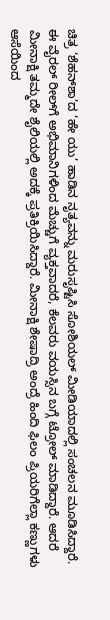ಚಿತ್ರ ‘ಶೆಹನ್‌ಶಾ’ದ ‘ಹೇ ಯು’ ಹಾಡಿನ ನೃತ್ಯವನ್ನು ಮರುಸೃಷ್ಟಿಸಿ ಸೋಶಿಯಲ್ ಮೀಡಿಯಾದಲ್ಲಿ ಸಂಚಲನ ಮೂಡಿಸಿದ್ದಾರೆ. ಈ ವೈರಲ್ ರೀಲ್‌ಗೆ ಅಭಿಮಾನಿಗಳಿಂದ ಮೆಚ್ಚುಗೆ ವ್ಯಕ್ತವಾದರೆ, ಕೆಲವರು ವಯಸ್ಸಿನ ಬಗ್ಗೆ ಟ್ರೋಲ್ ಮಾಡಿದ್ದಾರೆ. ಆದರೆ ಮೀನಾಕ್ಷಿ ತಮ್ಮದೇ ಶೈಲಿಯಲ್ಲಿ ಅದಕ್ಕೆ ಪ್ರತಿಕ್ರಿಯಿಸಿದ್ದಾರೆ. ಮೀನಾಕ್ಷಿ ಶೇಷಾದ್ರಿ ಅಂದ್ರೆ ಹಿಂದಿ ಫಿಲಂ ಪ್ರಿಯರಿಗೆಲ್ಲಾ ಕಣ್ಣುಗಳು ಆಸೆಯಿಂದ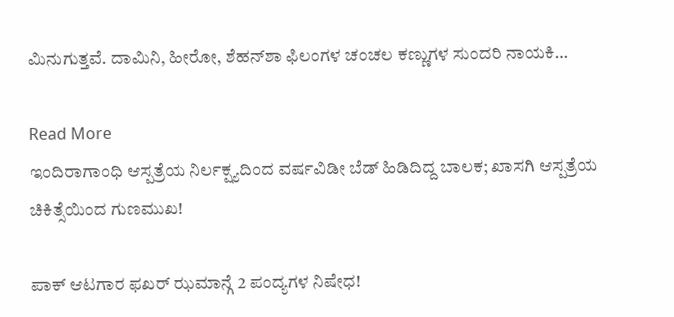ಮಿನುಗುತ್ತವೆ. ದಾಮಿನಿ, ಹೀರೋ, ಶೆಹನ್‌ಶಾ ಫಿಲಂಗಳ ಚಂಚಲ ಕಣ್ಣುಗಳ ಸುಂದರಿ ನಾಯಕಿ…

Read More
ಇಂದಿರಾಗಾಂಧಿ ಆಸ್ಪತ್ರೆಯ ನಿರ್ಲಕ್ಷ್ಯದಿಂದ ವರ್ಷವಿಡೀ ಬೆಡ್ ಹಿಡಿದಿದ್ದ ಬಾಲಕ; ಖಾಸಗಿ ಆಸ್ಪತ್ರೆಯ ಚಿಕಿತ್ಸೆಯಿಂದ ಗುಣಮುಖ!

ಪಾಕ್ ಆಟಗಾರ ಫಖರ್ ಝಮಾನ್ಗೆ 2 ಪಂದ್ಯಗಳ ನಿಷೇಧ!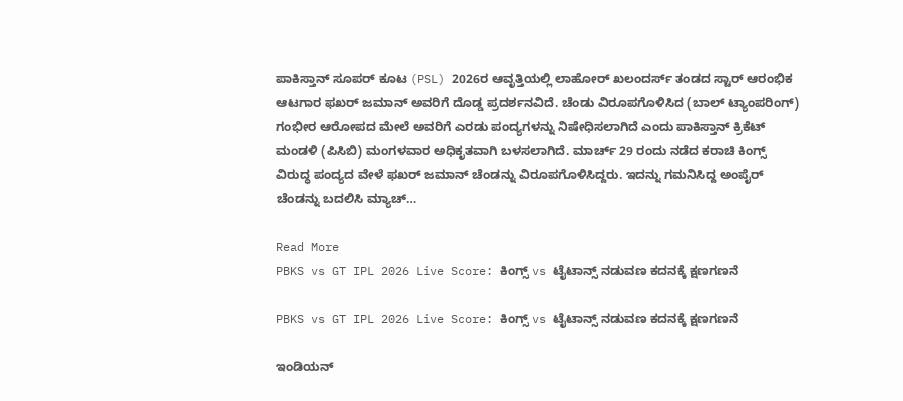ಪಾಕಿಸ್ತಾನ್ ಸೂಪರ್ ಕೂಟ (PSL) 2026ರ ಆವೃತ್ತಿಯಲ್ಲಿ ಲಾಹೋರ್ ಖಲಂದರ್ಸ್ ತಂಡದ ಸ್ಟಾರ್ ಆರಂಭಿಕ ಆಟಗಾರ ಫಖರ್ ಜಮಾನ್ ಅವರಿಗೆ ದೊಡ್ಡ ಪ್ರದರ್ಶನವಿದೆ. ಚೆಂಡು ವಿರೂಪಗೊಳಿಸಿದ (ಬಾಲ್ ಟ್ಯಾಂಪರಿಂಗ್) ಗಂಭೀರ ಆರೋಪದ ಮೇಲೆ ಅವರಿಗೆ ಎರಡು ಪಂದ್ಯಗಳನ್ನು ನಿಷೇಧಿಸಲಾಗಿದೆ ಎಂದು ಪಾಕಿಸ್ತಾನ್ ಕ್ರಿಕೆಟ್ ಮಂಡಳಿ (ಪಿಸಿಬಿ) ಮಂಗಳವಾರ ಅಧಿಕೃತವಾಗಿ ಬಳಸಲಾಗಿದೆ. ಮಾರ್ಚ್ 29 ರಂದು ನಡೆದ ಕರಾಚಿ ಕಿಂಗ್ಸ್ ವಿರುದ್ಧ ಪಂದ್ಯದ ವೇಳೆ ಫಖರ್ ಜಮಾನ್ ಚೆಂಡನ್ನು ವಿರೂಪಗೊಳಿಸಿದ್ದರು. ಇದನ್ನು ಗಮನಿಸಿದ್ದ ಅಂಪೈರ್ ಚೆಂಡನ್ನು ಬದಲಿಸಿ ಮ್ಯಾಚ್…

Read More
PBKS vs GT IPL 2026 Live Score: ಕಿಂಗ್ಸ್ vs ಟೈಟಾನ್ಸ್ ನಡುವಣ ಕದನಕ್ಕೆ ಕ್ಷಣಗಣನೆ

PBKS vs GT IPL 2026 Live Score: ಕಿಂಗ್ಸ್ vs ಟೈಟಾನ್ಸ್ ನಡುವಣ ಕದನಕ್ಕೆ ಕ್ಷಣಗಣನೆ

ಇಂಡಿಯನ್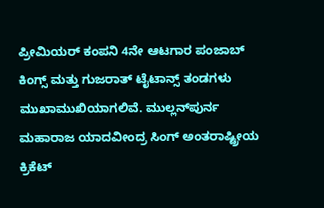ಪ್ರೀಮಿಯರ್ ಕಂಪನಿ 4ನೇ ಆಟಗಾರ ಪಂಜಾಬ್ ಕಿಂಗ್ಸ್ ಮತ್ತು ಗುಜರಾತ್ ಟೈಟಾನ್ಸ್ ತಂಡಗಳು ಮುಖಾಮುಖಿಯಾಗಲಿವೆ. ಮುಲ್ಲನ್‌ಪುರ್ನ ಮಹಾರಾಜ ಯಾದವೀಂದ್ರ ಸಿಂಗ್ ಅಂತರಾಷ್ಟ್ರೀಯ ಕ್ರಿಕೆಟ್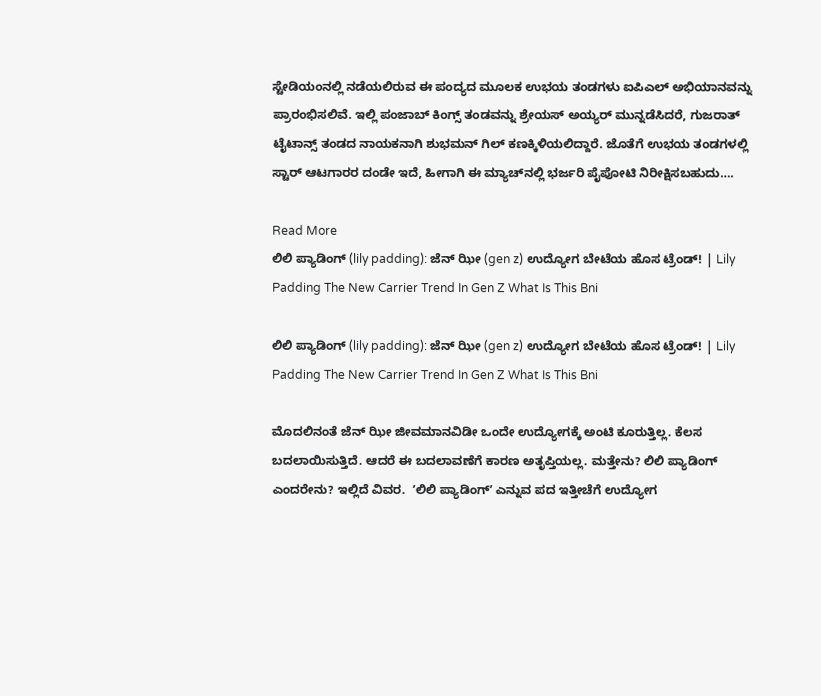ಸ್ಟೇಡಿಯಂನಲ್ಲಿ ನಡೆಯಲಿರುವ ಈ ಪಂದ್ಯದ ಮೂಲಕ ಉಭಯ ತಂಡಗಳು ಐಪಿಎಲ್ ಅಭಿಯಾನವನ್ನು ಪ್ರಾರಂಭಿಸಲಿವೆ. ಇಲ್ಲಿ ಪಂಜಾಬ್ ಕಿಂಗ್ಸ್ ತಂಡವನ್ನು ಶ್ರೇಯಸ್ ಅಯ್ಯರ್ ಮುನ್ನಡೆಸಿದರೆ, ಗುಜರಾತ್ ಟೈಟಾನ್ಸ್ ತಂಡದ ನಾಯಕನಾಗಿ ಶುಭಮನ್ ಗಿಲ್ ಕಣಕ್ಕಿಳಿಯಲಿದ್ದಾರೆ. ಜೊತೆಗೆ ಉಭಯ ತಂಡಗಳಲ್ಲಿ ಸ್ಟಾರ್ ಆಟಗಾರರ ದಂಡೇ ಇದೆ, ಹೀಗಾಗಿ ಈ ಮ್ಯಾಚ್‌ನಲ್ಲಿ ಭರ್ಜರಿ ಪೈಪೋಟಿ ನಿರೀಕ್ಷಿಸಬಹುದು….

Read More
ಲಿಲಿ ಪ್ಯಾಡಿಂಗ್ (lily padding): ಜೆನ್‌ ಝೀ (gen z) ಉದ್ಯೋಗ ಬೇಟೆಯ ಹೊಸ ಟ್ರೆಂಡ್! | Lily Padding The New Carrier Trend In Gen Z What Is This Bni

ಲಿಲಿ ಪ್ಯಾಡಿಂಗ್ (lily padding): ಜೆನ್‌ ಝೀ (gen z) ಉದ್ಯೋಗ ಬೇಟೆಯ ಹೊಸ ಟ್ರೆಂಡ್! | Lily Padding The New Carrier Trend In Gen Z What Is This Bni

ಮೊದಲಿನಂತೆ ಜೆನ್‌ ಝೀ ಜೀವಮಾನವಿಡೀ ಒಂದೇ ಉದ್ಯೋಗಕ್ಕೆ ಅಂಟಿ ಕೂರುತ್ತಿಲ್ಲ. ಕೆಲಸ ಬದಲಾಯಿಸುತ್ತಿದೆ. ಆದರೆ ಈ ಬದಲಾವಣೆಗೆ ಕಾರಣ ಅತೃಪ್ತಿಯಲ್ಲ. ಮತ್ತೇನು? ಲಿಲಿ ಪ್ಯಾಡಿಂಗ್ ಎಂದರೇನು? ಇಲ್ಲಿದೆ ವಿವರ.  ʼಲಿಲಿ ಪ್ಯಾಡಿಂಗ್ʼ ಎನ್ನುವ ಪದ ಇತ್ತೀಚೆಗೆ ಉದ್ಯೋಗ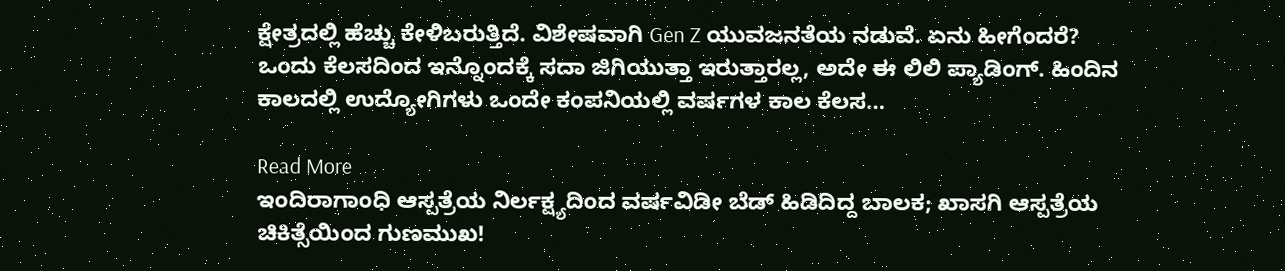ಕ್ಷೇತ್ರದಲ್ಲಿ ಹೆಚ್ಚು ಕೇಳಿಬರುತ್ತಿದೆ. ವಿಶೇಷವಾಗಿ Gen Z ಯುವಜನತೆಯ ನಡುವೆ. ಏನು ಹೀಗೆಂದರೆ? ಒಂದು ಕೆಲಸದಿಂದ ಇನ್ನೊಂದಕ್ಕೆ ಸದಾ ಜಿಗಿಯುತ್ತಾ ಇರುತ್ತಾರಲ್ಲ, ಅದೇ ಈ ಲಿಲಿ ಪ್ಯಾಡಿಂಗ್. ಹಿಂದಿನ ಕಾಲದಲ್ಲಿ ಉದ್ಯೋಗಿಗಳು ಒಂದೇ ಕಂಪನಿಯಲ್ಲಿ ವರ್ಷಗಳ ಕಾಲ ಕೆಲಸ…

Read More
ಇಂದಿರಾಗಾಂಧಿ ಆಸ್ಪತ್ರೆಯ ನಿರ್ಲಕ್ಷ್ಯದಿಂದ ವರ್ಷವಿಡೀ ಬೆಡ್ ಹಿಡಿದಿದ್ದ ಬಾಲಕ; ಖಾಸಗಿ ಆಸ್ಪತ್ರೆಯ ಚಿಕಿತ್ಸೆಯಿಂದ ಗುಣಮುಖ!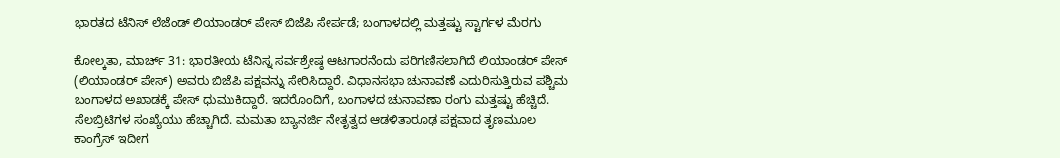ಭಾರತದ ಟೆನಿಸ್ ಲೆಜೆಂಡ್ ಲಿಯಾಂಡರ್ ಪೇಸ್ ಬಿಜೆಪಿ ಸೇರ್ಪಡೆ; ಬಂಗಾಳದಲ್ಲಿ ಮತ್ತಷ್ಟು ಸ್ಟಾರ್ಗಳ ಮೆರಗು

ಕೋಲ್ಕತಾ, ಮಾರ್ಚ್ 31: ಭಾರತೀಯ ಟೆನಿಸ್ನ ಸರ್ವಶ್ರೇಷ್ಠ ಆಟಗಾರನೆಂದು ಪರಿಗಣಿಸಲಾಗಿದೆ ಲಿಯಾಂಡರ್ ಪೇಸ್ (ಲಿಯಾಂಡರ್ ಪೇಸ್) ಅವರು ಬಿಜೆಪಿ ಪಕ್ಷವನ್ನು ಸೇರಿಸಿದ್ದಾರೆ. ವಿಧಾನಸಭಾ ಚುನಾವಣೆ ಎದುರಿಸುತ್ತಿರುವ ಪಶ್ಚಿಮ ಬಂಗಾಳದ ಅಖಾಡಕ್ಕೆ ಪೇಸ್ ಧುಮುಕಿದ್ದಾರೆ. ಇದರೊಂದಿಗೆ, ಬಂಗಾಳದ ಚುನಾವಣಾ ರಂಗು ಮತ್ತಷ್ಟು ಹೆಚ್ಚಿದೆ. ಸೆಲಬ್ರಿಟಿಗಳ ಸಂಖ್ಯೆಯು ಹೆಚ್ಚಾಗಿದೆ. ಮಮತಾ ಬ್ಯಾನರ್ಜಿ ನೇತೃತ್ವದ ಆಡಳಿತಾರೂಢ ಪಕ್ಷವಾದ ತೃಣಮೂಲ ಕಾಂಗ್ರೆಸ್ ಇದೀಗ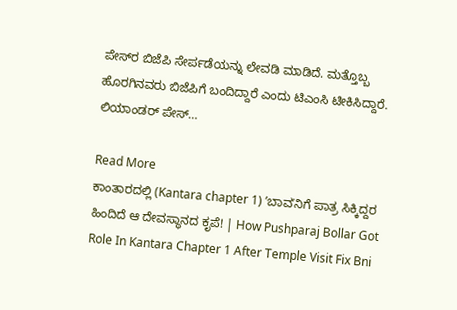ಪೇಸ್‌ರ ಬಿಜೆಪಿ ಸೇರ್ಪಡೆಯನ್ನು ಲೇವಡಿ ಮಾಡಿದೆ. ಮತ್ತೊಬ್ಬ ಹೊರಗಿನವರು ಬಿಜೆಪಿಗೆ ಬಂದಿದ್ದಾರೆ ಎಂದು ಟಿಎಂಸಿ ಟೀಕಿಸಿದ್ದಾರೆ. ಲಿಯಾಂಡರ್ ಪೇಸ್…

Read More
ಕಾಂತಾರದಲ್ಲಿ (Kantara chapter 1) ʼಬಾವʼನಿಗೆ ಪಾತ್ರ ಸಿಕ್ಕಿದ್ದರ ಹಿಂದಿದೆ ಆ ದೇವಸ್ಥಾನದ ಕೃಪೆ! | How Pushparaj Bollar Got Role In Kantara Chapter 1 After Temple Visit Fix Bni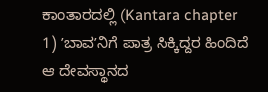ಕಾಂತಾರದಲ್ಲಿ (Kantara chapter 1) ʼಬಾವʼನಿಗೆ ಪಾತ್ರ ಸಿಕ್ಕಿದ್ದರ ಹಿಂದಿದೆ ಆ ದೇವಸ್ಥಾನದ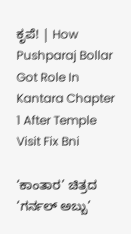ಕೃಪೆ! | How Pushparaj Bollar Got Role In Kantara Chapter 1 After Temple Visit Fix Bni

‘ಕಾಂತಾರ’ ಚಿತ್ರದ ‘ಗರ್ನಲ್‌ ಅಬ್ಬು’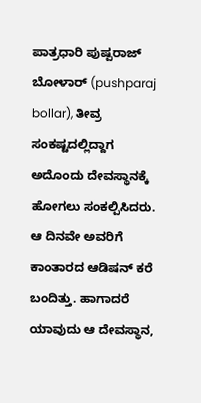ಪಾತ್ರಧಾರಿ ಪುಷ್ಪರಾಜ್‌ ಬೋಳಾರ್ (pushparaj bollar), ತೀವ್ರ ಸಂಕಷ್ಟದಲ್ಲಿದ್ದಾಗ ಅದೊಂದು ದೇವಸ್ಥಾನಕ್ಕೆ ಹೋಗಲು ಸಂಕಲ್ಪಿಸಿದರು. ಆ ದಿನವೇ ಅವರಿಗೆ ಕಾಂತಾರದ ಆಡಿಷನ್‌ ಕರೆ ಬಂದಿತ್ತು. ಹಾಗಾದರೆ ಯಾವುದು ಆ ದೇವಸ್ಥಾನ,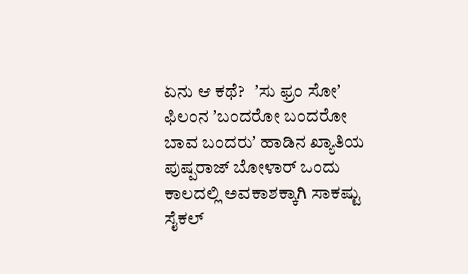ಏನು ಆ ಕಥೆ?   ʼಸು ಫ್ರಂ ಸೋʼ ಫಿಲಂನ ʼಬಂದರೋ ಬಂದರೋ ಬಾವ ಬಂದರುʼ ಹಾಡಿನ ಖ್ಯಾತಿಯ ಪುಷ್ಪರಾಜ್‌ ಬೋಳಾರ್‌ ಒಂದು ಕಾಲದಲ್ಲಿ ಅವಕಾಶಕ್ಕಾಗಿ ಸಾಕಷ್ಟು ಸೈಕಲ್‌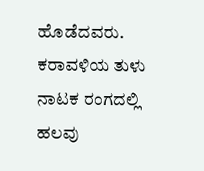ಹೊಡೆದವರು. ಕರಾವಳಿಯ ತುಳು ನಾಟಕ ರಂಗದಲ್ಲಿ ಹಲವು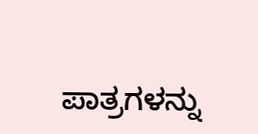ಪಾತ್ರಗಳನ್ನು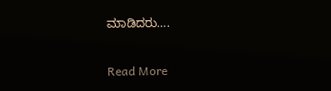ಮಾಡಿದರು….

Read More